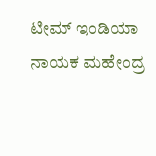ಟೀಮ್ ಇಂಡಿಯಾ ನಾಯಕ ಮಹೇಂದ್ರ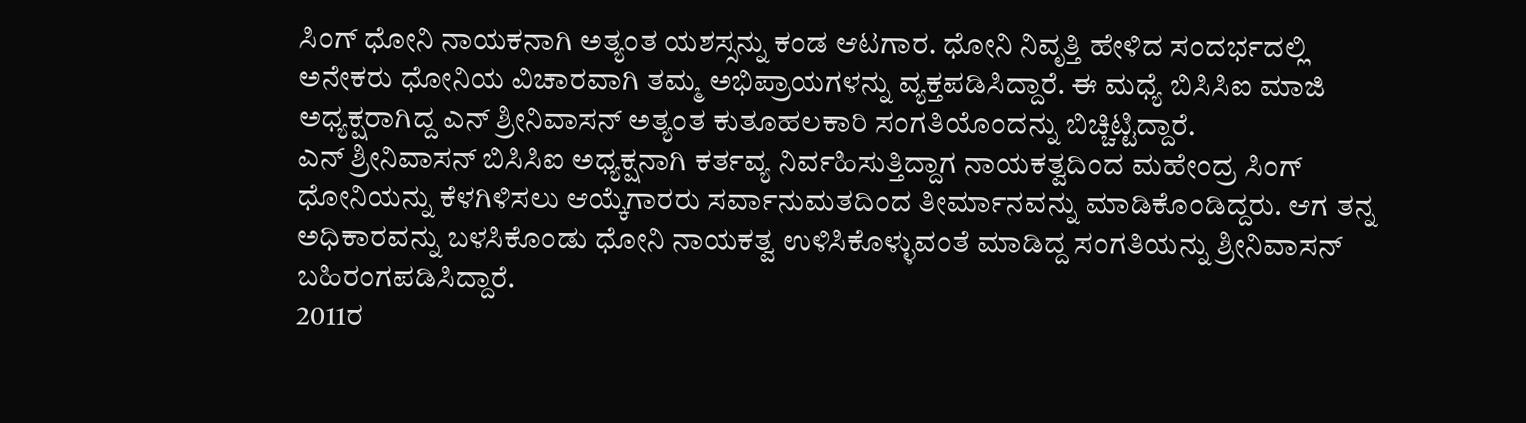ಸಿಂಗ್ ಧೋನಿ ನಾಯಕನಾಗಿ ಅತ್ಯಂತ ಯಶಸ್ಸನ್ನು ಕಂಡ ಆಟಗಾರ. ಧೋನಿ ನಿವೃತ್ತಿ ಹೇಳಿದ ಸಂದರ್ಭದಲ್ಲಿ ಅನೇಕರು ಧೋನಿಯ ವಿಚಾರವಾಗಿ ತಮ್ಮ ಅಭಿಪ್ರಾಯಗಳನ್ನು ವ್ಯಕ್ತಪಡಿಸಿದ್ದಾರೆ. ಈ ಮಧ್ಯೆ ಬಿಸಿಸಿಐ ಮಾಜಿ ಅಧ್ಯಕ್ಷರಾಗಿದ್ದ ಎನ್ ಶ್ರೀನಿವಾಸನ್ ಅತ್ಯಂತ ಕುತೂಹಲಕಾರಿ ಸಂಗತಿಯೊಂದನ್ನು ಬಿಚ್ಚಿಟ್ಟಿದ್ದಾರೆ.
ಎನ್ ಶ್ರೀನಿವಾಸನ್ ಬಿಸಿಸಿಐ ಅಧ್ಯಕ್ಷನಾಗಿ ಕರ್ತವ್ಯ ನಿರ್ವಹಿಸುತ್ತಿದ್ದಾಗ ನಾಯಕತ್ವದಿಂದ ಮಹೇಂದ್ರ ಸಿಂಗ್ ಧೋನಿಯನ್ನು ಕೆಳಗಿಳಿಸಲು ಆಯ್ಕೆಗಾರರು ಸರ್ವಾನುಮತದಿಂದ ತೀರ್ಮಾನವನ್ನು ಮಾಡಿಕೊಂಡಿದ್ದರು. ಆಗ ತನ್ನ ಅಧಿಕಾರವನ್ನು ಬಳಸಿಕೊಂಡು ಧೋನಿ ನಾಯಕತ್ವ ಉಳಿಸಿಕೊಳ್ಳುವಂತೆ ಮಾಡಿದ್ದ ಸಂಗತಿಯನ್ನು ಶ್ರೀನಿವಾಸನ್ ಬಹಿರಂಗಪಡಿಸಿದ್ದಾರೆ.
2011ರ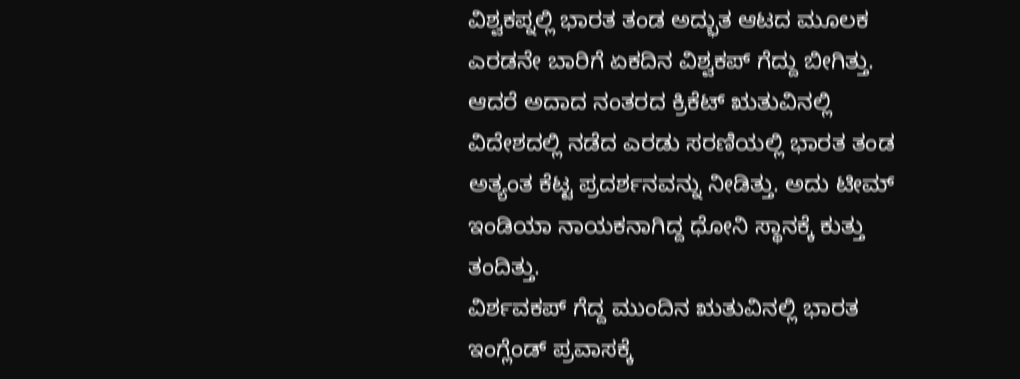ವಿಶ್ವಕಪ್ನಲ್ಲಿ ಭಾರತ ತಂಡ ಅದ್ಭುತ ಆಟದ ಮೂಲಕ ಎರಡನೇ ಬಾರಿಗೆ ಏಕದಿನ ವಿಶ್ವಕಪ್ ಗೆದ್ದು ಬೀಗಿತ್ತು. ಆದರೆ ಅದಾದ ನಂತರದ ಕ್ರಿಕೆಟ್ ಋತುವಿನಲ್ಲಿ ವಿದೇಶದಲ್ಲಿ ನಡೆದ ಎರಡು ಸರಣಿಯಲ್ಲಿ ಭಾರತ ತಂಡ ಅತ್ಯಂತ ಕೆಟ್ಟ ಪ್ರದರ್ಶನವನ್ನು ನೀಡಿತ್ತು. ಅದು ಟೀಮ್ ಇಂಡಿಯಾ ನಾಯಕನಾಗಿದ್ದ ಧೋನಿ ಸ್ಥಾನಕ್ಕೆ ಕುತ್ತು ತಂದಿತ್ತು.
ವಿರ್ಶವಕಪ್ ಗೆದ್ದ ಮುಂದಿನ ಋತುವಿನಲ್ಲಿ ಭಾರತ ಇಂಗ್ಲೆಂಡ್ ಪ್ರವಾಸಕ್ಕೆ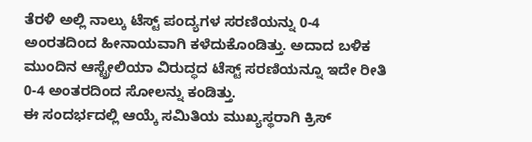ತೆರಳಿ ಅಲ್ಲಿ ನಾಲ್ಕು ಟೆಸ್ಟ್ ಪಂದ್ಯಗಳ ಸರಣಿಯನ್ನು 0-4 ಅಂರತದಿಂದ ಹೀನಾಯವಾಗಿ ಕಳೆದುಕೊಂಡಿತ್ತು. ಅದಾದ ಬಳಿಕ ಮುಂದಿನ ಆಸ್ಟ್ರೇಲಿಯಾ ವಿರುದ್ಧದ ಟೆಸ್ಟ್ ಸರಣಿಯನ್ನೂ ಇದೇ ರೀತಿ 0-4 ಅಂತರದಿಂದ ಸೋಲನ್ನು ಕಂಡಿತ್ತು.
ಈ ಸಂದರ್ಭದಲ್ಲಿ ಆಯ್ಕೆ ಸಮಿತಿಯ ಮುಖ್ಯಸ್ಥರಾಗಿ ಕ್ರಿಸ್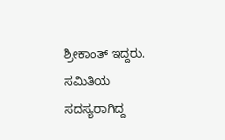ಶ್ರೀಕಾಂತ್ ಇದ್ದರು. ಸಮಿತಿಯ ಸದಸ್ಯರಾಗಿದ್ದ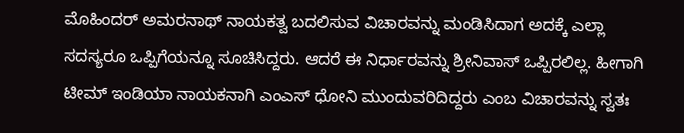ಮೊಹಿಂದರ್ ಅಮರನಾಥ್ ನಾಯಕತ್ವ ಬದಲಿಸುವ ವಿಚಾರವನ್ನು ಮಂಡಿಸಿದಾಗ ಅದಕ್ಕೆ ಎಲ್ಲಾ ಸದಸ್ಯರೂ ಒಪ್ಪಿಗೆಯನ್ನೂ ಸೂಚಿಸಿದ್ದರು. ಆದರೆ ಈ ನಿರ್ಧಾರವನ್ನು ಶ್ರೀನಿವಾಸ್ ಒಪ್ಪಿರಲಿಲ್ಲ. ಹೀಗಾಗಿ ಟೀಮ್ ಇಂಡಿಯಾ ನಾಯಕನಾಗಿ ಎಂಎಸ್ ಧೋನಿ ಮುಂದುವರಿದಿದ್ದರು ಎಂಬ ವಿಚಾರವನ್ನು ಸ್ವತಃ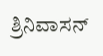ಶ್ರಿನಿವಾಸನ್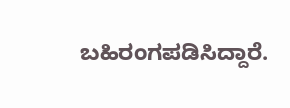ಬಹಿರಂಗಪಡಿಸಿದ್ದಾರೆ.